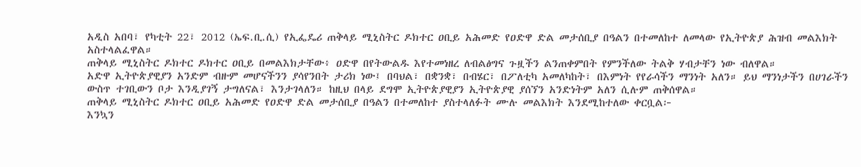አዲስ አበባ፣ የካቲት 22፣ 2012 (ኤፍ.ቢ.ሲ) የኢፌዴሪ ጠቅላይ ሚኒስትር ዶክተር ዐቢይ አሕመድ የዐድዋ ድል መታሰቢያ በዓልን በተመለከተ ለመላው የኢትዮጵያ ሕዝብ መልእክት አስተላልፈዋል።
ጠቅላይ ሚኒስትር ዶክተር ዶክተር ዐቢይ በመልእክታቸው፥ ዐድዋ በየትውልዱ እየተመነዘረ ለብልፅግና ጉዟችን ልንጠቀምበት የምንችለው ትልቅ ሃብታቸን ነው ብለዋል።
አድዋ ኢትዮጵያዊያን አንድም ብዙም መሆናችንን ያሳየንበት ታሪክ ነው፤ በባህል፣ በቋንቋ፣ በብሄር፣ በፖለቲካ አመለካከት፣ በእምነት የየራሳችን ማንነት አለን። ይህ ማንነታችን በሀገራችን ውስጥ ተገቢውን ቦታ እንዲያገኝ ታግለናል፣ እንታገላለን። ከዚህ በላይ ደግሞ ኢትዮጵያዊያን ኢትዮጵያዊ ያሰኘን አንድነትም አለን ሲሉም ጠቅሰዋል።
ጠቅላይ ሚኒስትር ዶክተር ዐቢይ አሕመድ የዐድዋ ድል መታሰቢያ በዓልን በተመለከተ ያስተላለፉት ሙሉ መልእክት እንደሚከተለው ቀርቧል፦
እንኳን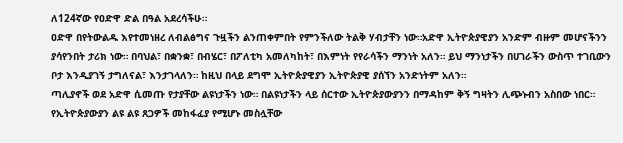ለ124ኛው የዐድዋ ድል በዓል አደረሳችሁ።
ዐድዋ በየትውልዱ እየተመነዘረ ለብልፅግና ጉዟችን ልንጠቀምበት የምንችለው ትልቅ ሃብታቸን ነው።አድዋ ኢትዮጵያዊያን አንድም ብዙም መሆናችንን ያሳየንበት ታሪክ ነው። በባህል፣ በቋንቋ፣ በብሄር፣ በፖለቲካ አመለካከት፣ በእምነት የየራሳችን ማንነት አለን። ይህ ማንነታችን በሀገራችን ውስጥ ተገቢውን ቦታ እንዲያገኝ ታግለናል፣ እንታገላለን። ከዚህ በላይ ደግሞ ኢትዮጵያዊያን ኢትዮጵያዊ ያሰኘን አንድነትም አለን።
ጣሊያኖች ወደ አድዋ ሲመጡ የታያቸው ልዩነታችን ነው። በልዩነታችን ላይ ሰርተው ኢትዮጵያውያንን በማዳከም ቅኝ ግዛትን ሊጭኑብን አስበው ነበር። የኢትዮጵያውያን ልዩ ልዩ ጸጋዎች መከፋፈያ የሚሆኑ መስሏቸው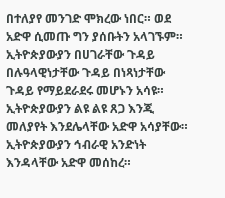በተለያየ መንገድ ሞክረው ነበር። ወደ አድዋ ሲመጡ ግን ያሰቡትን አላገኙም። ኢትዮጵያውያን በሀገራቸው ጉዳይ በሉዓላዊነታቸው ጉዳይ በነጻነታቸው ጉዳይ የማይደራደሩ መሆኑን አሳዩ። ኢትዮጵያውያን ልዩ ልዩ ጸጋ እንጂ መለያየት እንደሌላቸው አድዋ አሳያቸው። ኢትዮጵያውያን ኅብራዊ አንድነት እንዳላቸው አድዋ መሰከረ።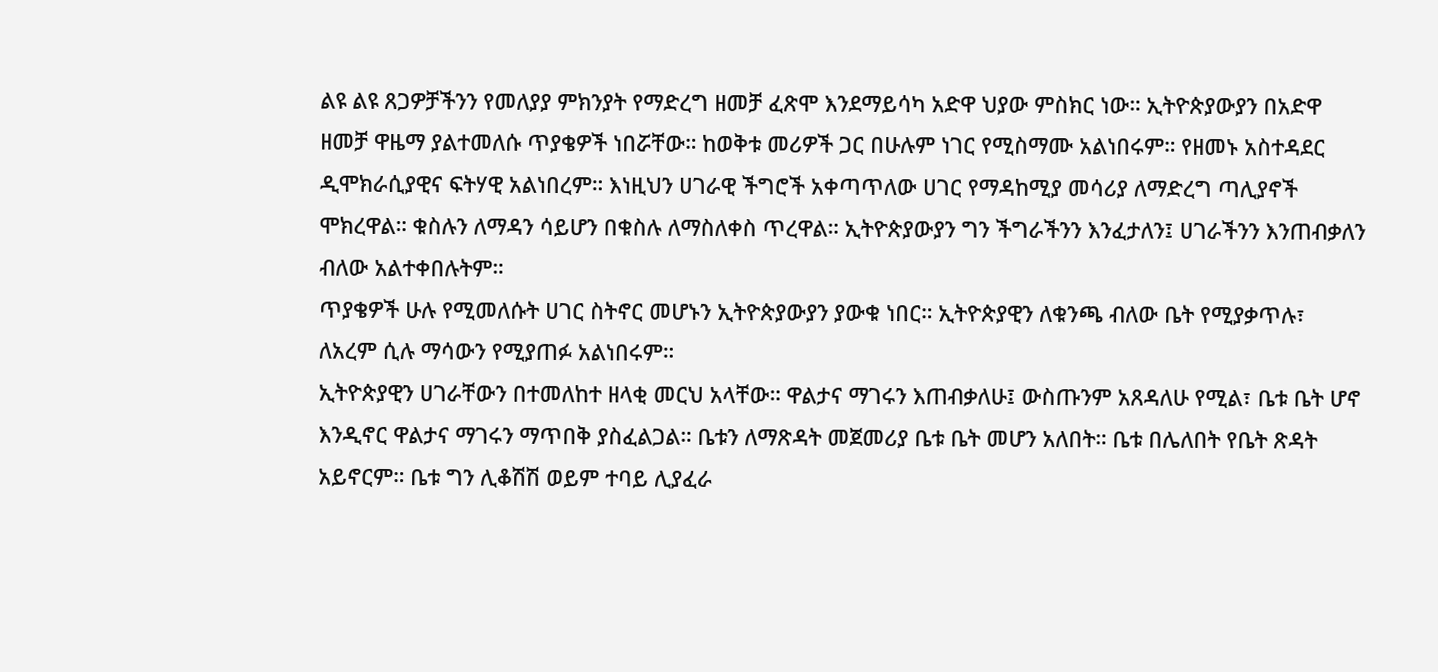ልዩ ልዩ ጸጋዎቻችንን የመለያያ ምክንያት የማድረግ ዘመቻ ፈጽሞ እንደማይሳካ አድዋ ህያው ምስክር ነው። ኢትዮጵያውያን በአድዋ ዘመቻ ዋዜማ ያልተመለሱ ጥያቄዎች ነበሯቸው። ከወቅቱ መሪዎች ጋር በሁሉም ነገር የሚስማሙ አልነበሩም። የዘመኑ አስተዳደር ዲሞክራሲያዊና ፍትሃዊ አልነበረም። እነዚህን ሀገራዊ ችግሮች አቀጣጥለው ሀገር የማዳከሚያ መሳሪያ ለማድረግ ጣሊያኖች ሞክረዋል። ቁስሉን ለማዳን ሳይሆን በቁስሉ ለማስለቀስ ጥረዋል። ኢትዮጵያውያን ግን ችግራችንን እንፈታለን፤ ሀገራችንን እንጠብቃለን ብለው አልተቀበሉትም።
ጥያቄዎች ሁሉ የሚመለሱት ሀገር ስትኖር መሆኑን ኢትዮጵያውያን ያውቁ ነበር። ኢትዮጵያዊን ለቁንጫ ብለው ቤት የሚያቃጥሉ፣ ለአረም ሲሉ ማሳውን የሚያጠፉ አልነበሩም።
ኢትዮጵያዊን ሀገራቸውን በተመለከተ ዘላቂ መርህ አላቸው። ዋልታና ማገሩን እጠብቃለሁ፤ ውስጡንም አጸዳለሁ የሚል፣ ቤቱ ቤት ሆኖ እንዲኖር ዋልታና ማገሩን ማጥበቅ ያስፈልጋል። ቤቱን ለማጽዳት መጀመሪያ ቤቱ ቤት መሆን አለበት። ቤቱ በሌለበት የቤት ጽዳት አይኖርም። ቤቱ ግን ሊቆሽሽ ወይም ተባይ ሊያፈራ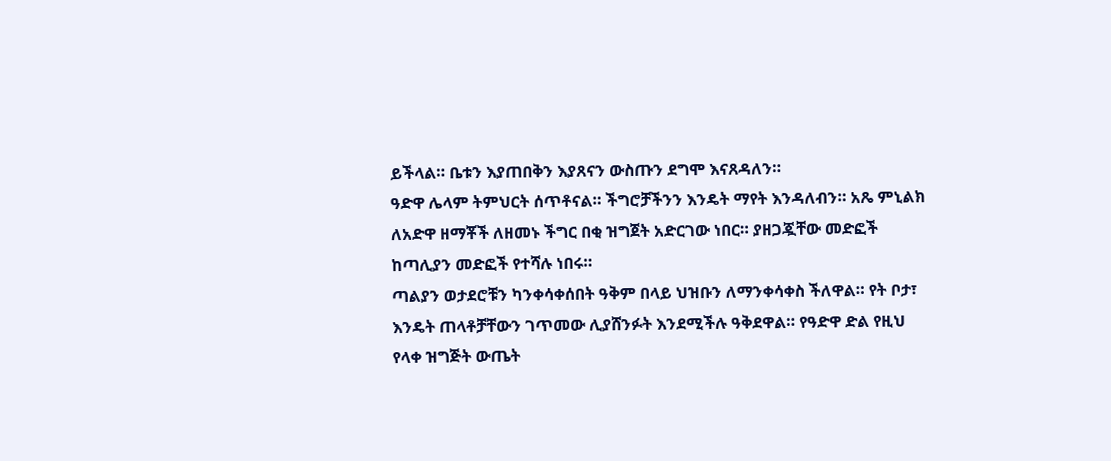ይችላል። ቤቱን እያጠበቅን እያጸናን ውስጡን ደግሞ እናጸዳለን።
ዓድዋ ሌላም ትምህርት ሰጥቶናል። ችግሮቻችንን እንዴት ማየት እንዳለብን። አጼ ምኒልክ ለአድዋ ዘማቾች ለዘመኑ ችግር በቂ ዝግጀት አድርገው ነበር። ያዘጋጇቸው መድፎች ከጣሊያን መድፎች የተሻሉ ነበሩ።
ጣልያን ወታደሮቹን ካንቀሳቀሰበት ዓቅም በላይ ህዝቡን ለማንቀሳቀስ ችለዋል። የት ቦታ፣ እንዴት ጠላቶቻቸውን ገጥመው ሊያሸንፉት እንደሚችሉ ዓቅደዋል። የዓድዋ ድል የዚህ የላቀ ዝግጅት ውጤት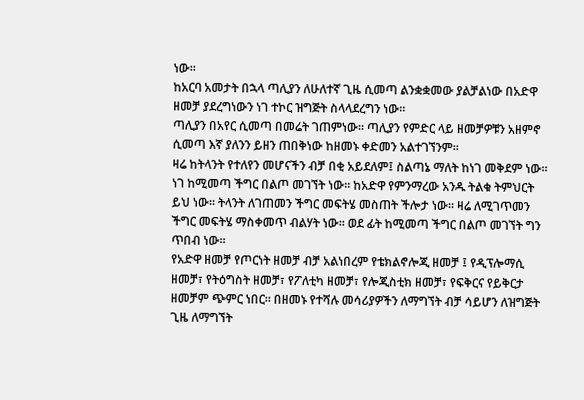ነው።
ከአርባ አመታት በኋላ ጣሊያን ለሁለተኛ ጊዜ ሲመጣ ልንቋቋመው ያልቻልነው በአድዋ ዘመቻ ያደረግነውን ነገ ተኮር ዝግጅት ስላላደረግን ነው።
ጣሊያን በአየር ሲመጣ በመሬት ገጠምነው። ጣሊያን የምድር ላይ ዘመቻዎቹን አዘምኖ ሲመጣ እኛ ያለንን ይዘን ጠበቅነው ከዘመኑ ቀድመን አልተገኘንም።
ዛሬ ከትላንት የተለየን መሆናችን ብቻ በቂ አይደለም፤ ስልጣኔ ማለት ከነገ መቅደም ነው። ነገ ከሚመጣ ችግር በልጦ መገኘት ነው። ከአድዋ የምንማረው አንዱ ትልቁ ትምህርት ይህ ነው። ትላንት ለገጠመን ችግር መፍትሄ መስጠት ችሎታ ነው። ዛሬ ለሚገጥመን ችግር መፍትሄ ማስቀመጥ ብልሃት ነው። ወደ ፊት ከሚመጣ ችግር በልጦ መገኘት ግን ጥበብ ነው።
የአድዋ ዘመቻ የጦርነት ዘመቻ ብቻ አልነበረም የቴክልኖሎጂ ዘመቻ ፤ የዲፕሎማሲ ዘመቻ፣ የትዕግስት ዘመቻ፣ የፖለቲካ ዘመቻ፣ የሎጂስቲክ ዘመቻ፣ የፍቅርና የይቅርታ ዘመቻም ጭምር ነበር። በዘመኑ የተሻሉ መሳሪያዎችን ለማግኘት ብቻ ሳይሆን ለዝግጅት ጊዜ ለማግኘት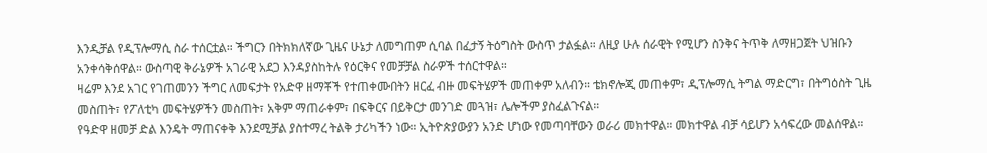እንዲቻል የዲፕሎማሲ ስራ ተሰርቷል። ችግርን በትክክለኛው ጊዜና ሁኔታ ለመግጠም ሲባል በፈታኝ ትዕግስት ውስጥ ታልፏል። ለዚያ ሁሉ ሰራዊት የሚሆን ስንቅና ትጥቅ ለማዘጋጀት ህዝቡን አንቀሳቅሰዋል። ውስጣዊ ቅራኔዎች አገራዊ አደጋ እንዳያስከትሉ የዕርቅና የመቻቻል ስራዎች ተሰርተዋል።
ዛሬም እንደ አገር የገጠመንን ችግር ለመፍታት የአድዋ ዘማቾች የተጠቀሙበትን ዘርፈ ብዙ መፍትሄዎች መጠቀም አለብን። ቴክኖሎጂ መጠቀም፣ ዲፕሎማሲ ትግል ማድርግ፣ በትግዕስት ጊዜ መስጠት፣ የፖለቲካ መፍትሄዎችን መስጠት፣ አቅም ማጠራቀም፣ በፍቅርና በይቅርታ መንገድ መጓዝ፣ ሌሎችም ያስፈልጉናል።
የዓድዋ ዘመቻ ድል እንዴት ማጠናቀቅ እንደሚቻል ያስተማረ ትልቅ ታሪካችን ነው። ኢትዮጵያውያን አንድ ሆነው የመጣባቸውን ወራሪ መክተዋል። መክተዋል ብቻ ሳይሆን አሳፍረው መልሰዋል።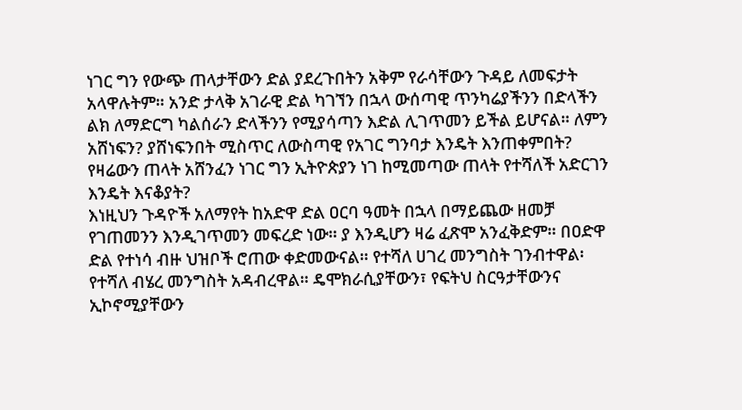ነገር ግን የውጭ ጠላታቸውን ድል ያደረጉበትን አቅም የራሳቸውን ጉዳይ ለመፍታት አላዋሉትም። አንድ ታላቅ አገራዊ ድል ካገኘን በኋላ ውሰጣዊ ጥንካሬያችንን በድላችን ልክ ለማድርግ ካልሰራን ድላችንን የሚያሳጣን እድል ሊገጥመን ይችል ይሆናል። ለምን አሸነፍን? ያሸነፍንበት ሚስጥር ለውስጣዊ የአገር ግንባታ እንዴት እንጠቀምበት? የዛሬውን ጠላት አሸንፈን ነገር ግን ኢትዮጵያን ነገ ከሚመጣው ጠላት የተሻለች አድርገን እንዴት እናቆያት?
እነዚህን ጉዳዮች አለማየት ከአድዋ ድል ዐርባ ዓመት በኋላ በማይጨው ዘመቻ የገጠመንን እንዲገጥመን መፍረድ ነው። ያ እንዲሆን ዛሬ ፈጽሞ አንፈቅድም። በዐድዋ ድል የተነሳ ብዙ ህዝቦች ሮጠው ቀድመውናል። የተሻለ ሀገረ መንግስት ገንብተዋል፡ የተሻለ ብሄረ መንግስት አዳብረዋል። ዴሞክራሲያቸውን፣ የፍትህ ስርዓታቸውንና ኢኮኖሚያቸውን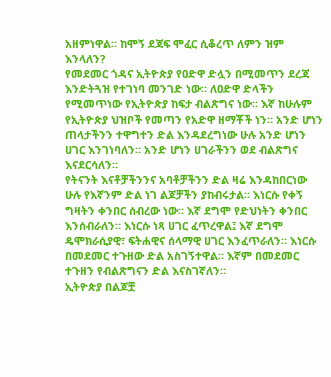አዘምነዋል። ከሞኝ ደጃፍ ሞፈር ሲቆረጥ ለምን ዝም እንላለን?
የመደመር ጎዳና ኢትዮጵያ የዐድዋ ድሏን በሚመጥን ደረጃ እንድትጓዝ የተገነባ መንገድ ነው። ለዐድዋ ድላችን የሚመጥነው የኢትዮጵያ ከፍታ ብልጽግና ነው። እኛ ከሁሉም የኢትዮጵያ ህዝቦች የመጣን የአድዋ ዘማቾች ነን። አንድ ሆነን ጠላታችንን ተዋግተን ድል እንዳደረግነው ሁሉ አንድ ሆነን ሀገር እንገነባለን። አንድ ሆነን ሀገራችንን ወደ ብልጽግና እናደርሳለን።
የትናንት እናቶቻችንንና አባቶቻችንን ድል ዛሬ እንዳከበርነው ሁሉ የእኛንም ድል ነገ ልጆቻችን ያከብሩታል። እነርሱ የቀኝ ግዛትን ቀንበር ሰብረው ነው። እኛ ደግሞ የድህነትን ቀንበር እንሰብራለን። እነርሱ ነጻ ሀገር ፈጥረዋል፤ እኛ ደግሞ ዴሞክራሲያዊ፣ ፍትሐዊና ሰላማዊ ሀገር እንፈጥራለን። እነርሱ በመደመር ተጉዘው ድል አስገኝተዋል። እኛም በመደመር ተጉዘን የብልጽግናን ድል እናስገኛለን።
ኢትዮጵያ በልጆቿ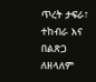ጥረት ታፍራ፣ ተከብራ እና በልጽጋ ለዘላለም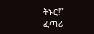ትኑር!”
ፈጣሪ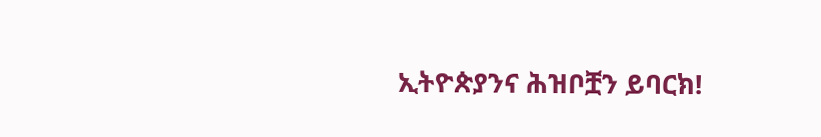ኢትዮጵያንና ሕዝቦቿን ይባርክ!